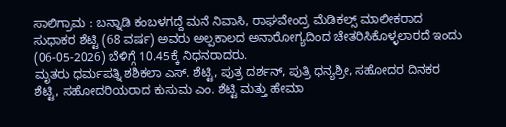ಸಾಲಿಗ್ರಾಮ : ಬನ್ನಾಡಿ ಕಂಬಳಗದ್ದೆ ಮನೆ ನಿವಾಸಿ, ರಾಘವೇಂದ್ರ ಮೆಡಿಕಲ್ಸ್ ಮಾಲೀಕರಾದ ಸುಧಾಕರ ಶೆಟ್ಟಿ (68 ವರ್ಷ) ಅವರು ಅಲ್ಪಕಾಲದ ಅನಾರೋಗ್ಯದಿಂದ ಚೇತರಿಸಿಕೊಳ್ಳಲಾರದೆ ಇಂದು (06-05-2026) ಬೆಳಿಗ್ಗೆ 10.45ಕ್ಕೆ ನಿಧನರಾದರು.
ಮೃತರು ಧರ್ಮಪತ್ನಿ ಶಶಿಕಲಾ ಎಸ್. ಶೆಟ್ಟಿ, ಪುತ್ರ ದರ್ಶನ್, ಪುತ್ರಿ ಧನ್ಯಶ್ರೀ, ಸಹೋದರ ದಿನಕರ ಶೆಟ್ಟಿ, ಸಹೋದರಿಯರಾದ ಕುಸುಮ ಎಂ. ಶೆಟ್ಟಿ ಮತ್ತು ಹೇಮಾ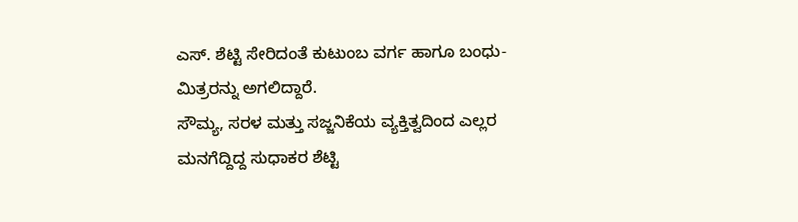ಎಸ್. ಶೆಟ್ಟಿ ಸೇರಿದಂತೆ ಕುಟುಂಬ ವರ್ಗ ಹಾಗೂ ಬಂಧು-ಮಿತ್ರರನ್ನು ಅಗಲಿದ್ದಾರೆ.
ಸೌಮ್ಯ, ಸರಳ ಮತ್ತು ಸಜ್ಜನಿಕೆಯ ವ್ಯಕ್ತಿತ್ವದಿಂದ ಎಲ್ಲರ ಮನಗೆದ್ದಿದ್ದ ಸುಧಾಕರ ಶೆಟ್ಟಿ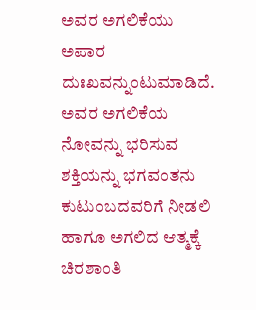ಅವರ ಅಗಲಿಕೆಯು ಅಪಾರ ದುಃಖವನ್ನುಂಟುಮಾಡಿದೆ. ಅವರ ಅಗಲಿಕೆಯ ನೋವನ್ನು ಭರಿಸುವ ಶಕ್ತಿಯನ್ನು ಭಗವಂತನು ಕುಟುಂಬದವರಿಗೆ ನೀಡಲಿ ಹಾಗೂ ಅಗಲಿದ ಆತ್ಮಕ್ಕೆ ಚಿರಶಾಂತಿ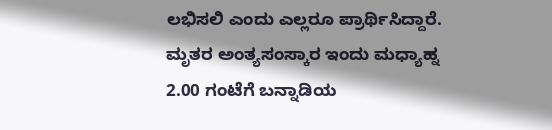ಲಭಿಸಲಿ ಎಂದು ಎಲ್ಲರೂ ಪ್ರಾರ್ಥಿಸಿದ್ದಾರೆ.
ಮೃತರ ಅಂತ್ಯಸಂಸ್ಕಾರ ಇಂದು ಮಧ್ಯಾಹ್ನ 2.00 ಗಂಟೆಗೆ ಬನ್ನಾಡಿಯ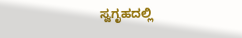ಸ್ವಗೃಹದಲ್ಲಿ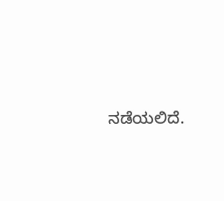ನಡೆಯಲಿದೆ.